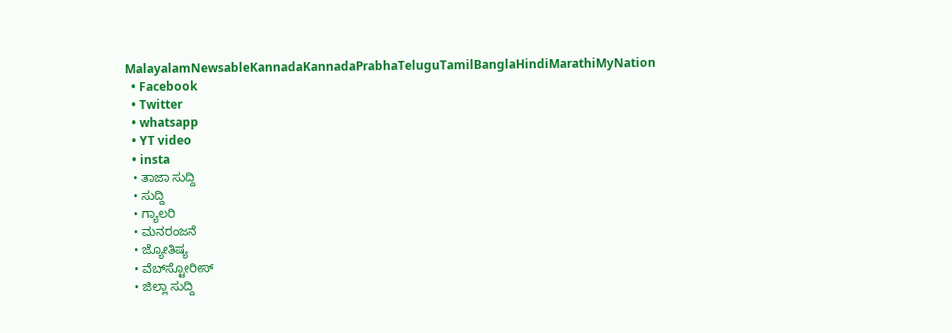MalayalamNewsableKannadaKannadaPrabhaTeluguTamilBanglaHindiMarathiMyNation
  • Facebook
  • Twitter
  • whatsapp
  • YT video
  • insta
  • ತಾಜಾ ಸುದ್ದಿ
  • ಸುದ್ದಿ
  • ಗ್ಯಾಲರಿ
  • ಮನರಂಜನೆ
  • ಜ್ಯೋತಿಷ್ಯ
  • ವೆಬ್‌ಸ್ಟೋರೀಸ್
  • ಜಿಲ್ಲಾ ಸುದ್ದಿ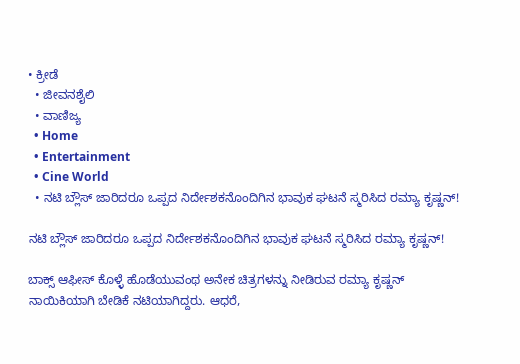• ಕ್ರೀಡೆ
  • ಜೀವನಶೈಲಿ
  • ವಾಣಿಜ್ಯ
  • Home
  • Entertainment
  • Cine World
  • ನಟಿ ಬ್ಲೌಸ್ ಜಾರಿದರೂ ಒಪ್ಪದ ನಿರ್ದೇಶಕನೊಂದಿಗಿನ ಭಾವುಕ ಘಟನೆ ಸ್ಮರಿಸಿದ ರಮ್ಯಾ ಕೃಷ್ಣನ್!

ನಟಿ ಬ್ಲೌಸ್ ಜಾರಿದರೂ ಒಪ್ಪದ ನಿರ್ದೇಶಕನೊಂದಿಗಿನ ಭಾವುಕ ಘಟನೆ ಸ್ಮರಿಸಿದ ರಮ್ಯಾ ಕೃಷ್ಣನ್!

ಬಾಕ್ಸ್ ಆಫೀಸ್ ಕೊಳ್ಳೆ ಹೊಡೆಯುವಂಥ ಅನೇಕ ಚಿತ್ರಗಳನ್ನು ನೀಡಿರುವ ರಮ್ಯಾ ಕೃಷ್ಣನ್ ನಾಯಿಕಿಯಾಗಿ ಬೇಡಿಕೆ ನಟಿಯಾಗಿದ್ದರು. ಆಧರೆ,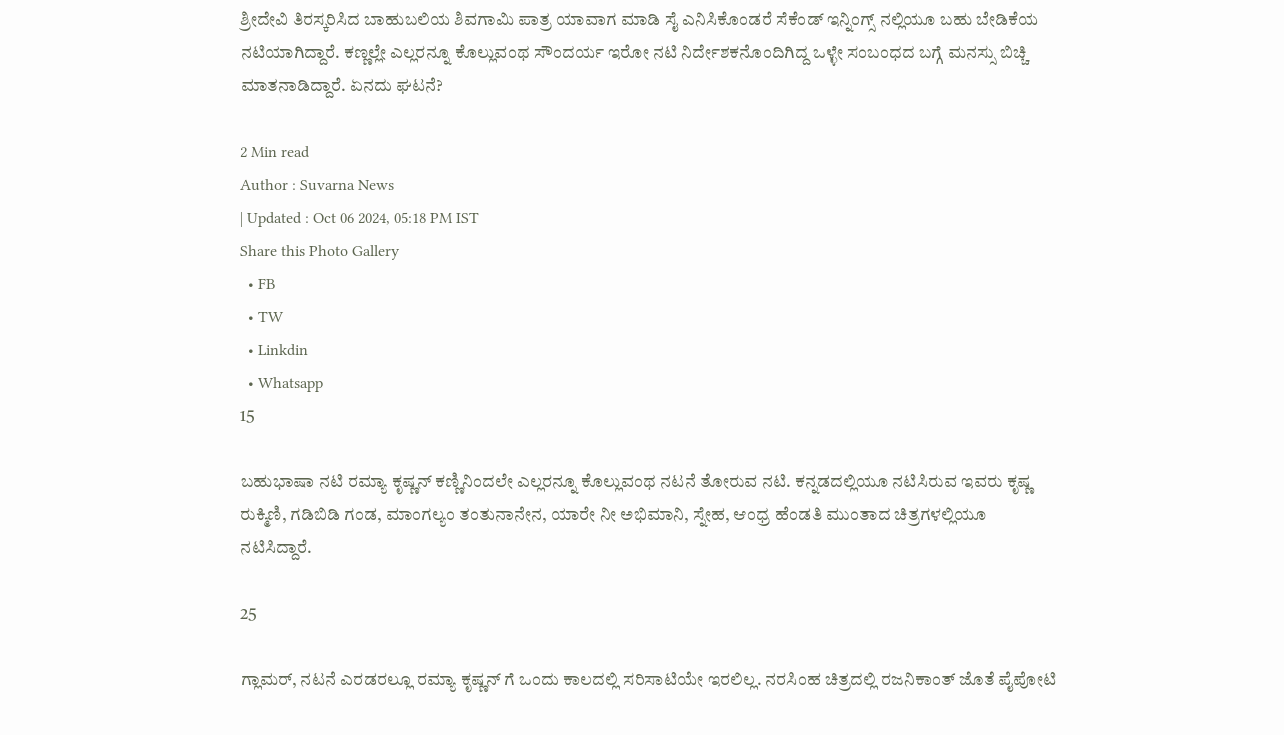ಶ್ರೀದೇವಿ ತಿರಸ್ಕರಿಸಿದ ಬಾಹುಬಲಿಯ ಶಿವಗಾಮಿ ಪಾತ್ರ ಯಾವಾಗ ಮಾಡಿ ಸೈ ಎನಿಸಿಕೊಂಡರೆ ಸೆಕೆಂಡ್ ಇನ್ನಿಂಗ್ಸ್ ನಲ್ಲಿಯೂ ಬಹು ಬೇಡಿಕೆಯ ನಟಿಯಾಗಿದ್ದಾರೆ. ಕಣ್ಣಲ್ಲೇ ಎಲ್ಲರನ್ನೂ ಕೊಲ್ಲುವಂಥ ಸೌಂದರ್ಯ ಇರೋ ನಟಿ ನಿರ್ದೇಶಕನೊಂದಿಗಿದ್ದ ಒಳ್ಳೇ ಸಂಬಂಧದ ಬಗ್ಗೆ ಮನಸ್ಸು ಬಿಚ್ಚಿ ಮಾತನಾಡಿದ್ದಾರೆ. ಏನದು ಘಟನೆ?

2 Min read
Author : Suvarna News
| Updated : Oct 06 2024, 05:18 PM IST
Share this Photo Gallery
  • FB
  • TW
  • Linkdin
  • Whatsapp
15

ಬಹುಭಾಷಾ ನಟಿ ರಮ್ಯಾ ಕೃಷ್ಣನ್ ಕಣ್ಣಿನಿಂದಲೇ ಎಲ್ಲರನ್ನೂ ಕೊಲ್ಲುವಂಥ ನಟನೆ ತೋರುವ ನಟಿ. ಕನ್ನಡದಲ್ಲಿಯೂ ನಟಿಸಿರುವ ಇವರು ಕೃಷ್ಣ ರುಕ್ಮಿಣಿ, ಗಡಿಬಿಡಿ ಗಂಡ, ಮಾಂಗಲ್ಯಂ ತಂತುನಾನೇನ, ಯಾರೇ ನೀ ಅಭಿಮಾನಿ, ಸ್ನೇಹ, ಆಂಧ್ರ ಹೆಂಡತಿ ಮುಂತಾದ ಚಿತ್ರಗಳಲ್ಲಿಯೂ ನಟಿಸಿದ್ದಾರೆ.

25

ಗ್ಲಾಮರ್, ನಟನೆ ಎರಡರಲ್ಲೂ ರಮ್ಯಾ ಕೃಷ್ಣನ್ ಗೆ ಒಂದು ಕಾಲದಲ್ಲಿ ಸರಿಸಾಟಿಯೇ ಇರಲಿಲ್ಲ. ನರಸಿಂಹ ಚಿತ್ರದಲ್ಲಿ ರಜನಿಕಾಂತ್ ಜೊತೆ ಪೈಪೋಟಿ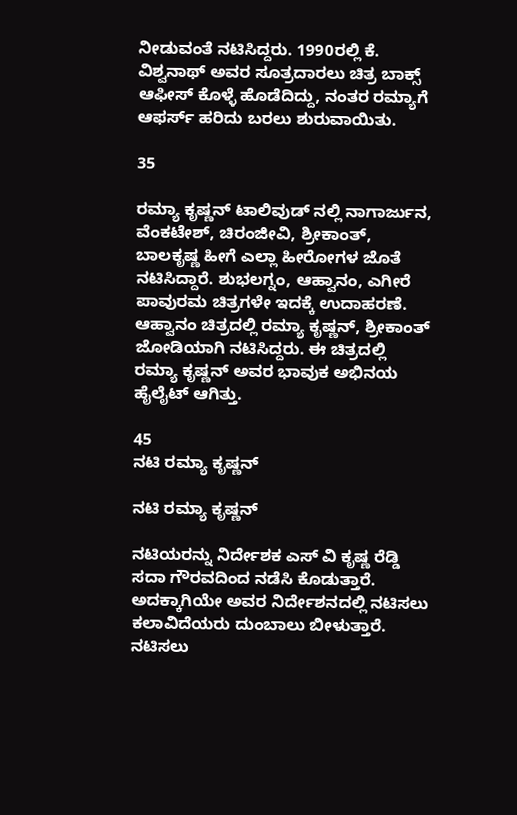ನೀಡುವಂತೆ ನಟಿಸಿದ್ದರು. 1990ರಲ್ಲಿ ಕೆ. ವಿಶ್ವನಾಥ್ ಅವರ ಸೂತ್ರದಾರಲು ಚಿತ್ರ ಬಾಕ್ಸ್ ಆಫೀಸ್ ಕೊಳ್ಳೆ ಹೊಡೆದಿದ್ದು, ನಂತರ ರಮ್ಯಾಗೆ ಆಫರ್ಸ್ ಹರಿದು ಬರಲು ಶುರುವಾಯಿತು.

35

ರಮ್ಯಾ ಕೃಷ್ಣನ್ ಟಾಲಿವುಡ್ ನಲ್ಲಿ ನಾಗಾರ್ಜುನ, ವೆಂಕಟೇಶ್, ಚಿರಂಜೀವಿ, ಶ್ರೀಕಾಂತ್, ಬಾಲಕೃಷ್ಣ ಹೀಗೆ ಎಲ್ಲಾ ಹೀರೋಗಳ ಜೊತೆ ನಟಿಸಿದ್ದಾರೆ. ಶುಭಲಗ್ನಂ, ಆಹ್ವಾನಂ, ಎಗೀರೆ ಪಾವುರಮ ಚಿತ್ರಗಳೇ ಇದಕ್ಕೆ ಉದಾಹರಣೆ. ಆಹ್ವಾನಂ ಚಿತ್ರದಲ್ಲಿ ರಮ್ಯಾ ಕೃಷ್ಣನ್, ಶ್ರೀಕಾಂತ್ ಜೋಡಿಯಾಗಿ ನಟಿಸಿದ್ದರು. ಈ ಚಿತ್ರದಲ್ಲಿ ರಮ್ಯಾ ಕೃಷ್ಣನ್ ಅವರ ಭಾವುಕ ಅಭಿನಯ ಹೈಲೈಟ್ ಆಗಿತ್ತು.

45
ನಟಿ ರಮ್ಯಾ ಕೃಷ್ಣನ್

ನಟಿ ರಮ್ಯಾ ಕೃಷ್ಣನ್

ನಟಿಯರನ್ನು ನಿರ್ದೇಶಕ ಎಸ್ ವಿ ಕೃಷ್ಣ ರೆಡ್ಡಿ ಸದಾ ಗೌರವದಿಂದ ನಡೆಸಿ ಕೊಡುತ್ತಾರೆ. ಅದಕ್ಕಾಗಿಯೇ ಅವರ ನಿರ್ದೇಶನದಲ್ಲಿ ನಟಿಸಲು ಕಲಾವಿದೆಯರು ದುಂಬಾಲು ಬೀಳುತ್ತಾರೆ. ನಟಿಸಲು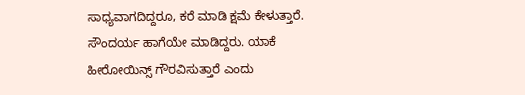ಸಾಧ್ಯವಾಗದಿದ್ದರೂ, ಕರೆ ಮಾಡಿ ಕ್ಷಮೆ ಕೇಳುತ್ತಾರೆ. ಸೌಂದರ್ಯ ಹಾಗೆಯೇ ಮಾಡಿದ್ದರು. ಯಾಕೆ ಹೀರೋಯಿನ್ಸ್ ಗೌರವಿಸುತ್ತಾರೆ ಎಂದು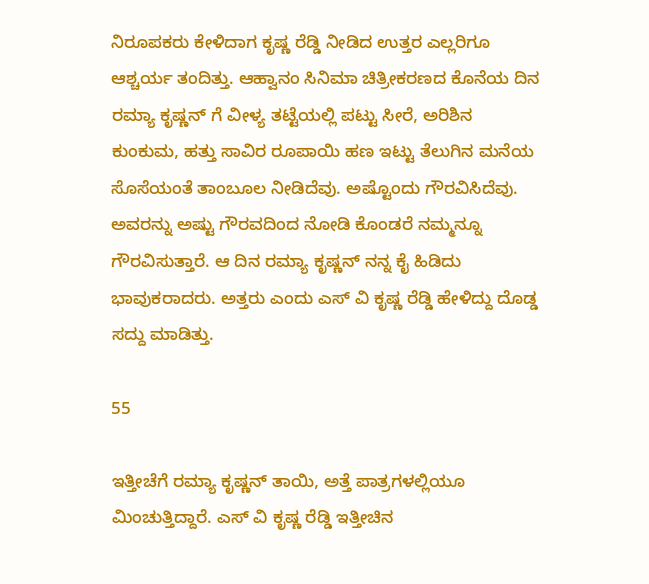ನಿರೂಪಕರು ಕೇಳಿದಾಗ ಕೃಷ್ಣ ರೆಡ್ಡಿ ನೀಡಿದ ಉತ್ತರ ಎಲ್ಲರಿಗೂ ಆಶ್ಚರ್ಯ ತಂದಿತ್ತು. ಆಹ್ವಾನಂ ಸಿನಿಮಾ ಚಿತ್ರೀಕರಣದ ಕೊನೆಯ ದಿನ ರಮ್ಯಾ ಕೃಷ್ಣನ್ ಗೆ ವೀಳ್ಯ ತಟ್ಟೆಯಲ್ಲಿ ಪಟ್ಟು ಸೀರೆ, ಅರಿಶಿನ ಕುಂಕುಮ, ಹತ್ತು ಸಾವಿರ ರೂಪಾಯಿ ಹಣ ಇಟ್ಟು ತೆಲುಗಿನ ಮನೆಯ ಸೊಸೆಯಂತೆ ತಾಂಬೂಲ ನೀಡಿದೆವು. ಅಷ್ಟೊಂದು ಗೌರವಿಸಿದೆವು. ಅವರನ್ನು ಅಷ್ಟು ಗೌರವದಿಂದ ನೋಡಿ ಕೊಂಡರೆ ನಮ್ಮನ್ನೂ ಗೌರವಿಸುತ್ತಾರೆ. ಆ ದಿನ ರಮ್ಯಾ ಕೃಷ್ಣನ್ ನನ್ನ ಕೈ ಹಿಡಿದು ಭಾವುಕರಾದರು. ಅತ್ತರು ಎಂದು ಎಸ್ ವಿ ಕೃಷ್ಣ ರೆಡ್ಡಿ ಹೇಳಿದ್ದು ದೊಡ್ಡ ಸದ್ದು ಮಾಡಿತ್ತು.

55

ಇತ್ತೀಚೆಗೆ ರಮ್ಯಾ ಕೃಷ್ಣನ್ ತಾಯಿ, ಅತ್ತೆ ಪಾತ್ರಗಳಲ್ಲಿಯೂ ಮಿಂಚುತ್ತಿದ್ದಾರೆ. ಎಸ್ ವಿ ಕೃಷ್ಣ ರೆಡ್ಡಿ ಇತ್ತೀಚಿನ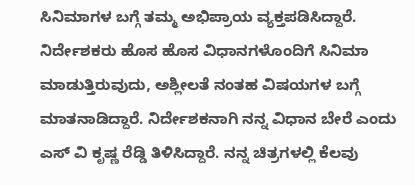ಸಿನಿಮಾಗಳ ಬಗ್ಗೆ ತಮ್ಮ ಅಭಿಪ್ರಾಯ ವ್ಯಕ್ತಪಡಿಸಿದ್ದಾರೆ. ನಿರ್ದೇಶಕರು ಹೊಸ ಹೊಸ ವಿಧಾನಗಳೊಂದಿಗೆ ಸಿನಿಮಾ ಮಾಡುತ್ತಿರುವುದು, ಅಶ್ಲೀಲತೆ ನಂತಹ ವಿಷಯಗಳ ಬಗ್ಗೆ ಮಾತನಾಡಿದ್ದಾರೆ. ನಿರ್ದೇಶಕನಾಗಿ ನನ್ನ ವಿಧಾನ ಬೇರೆ ಎಂದು ಎಸ್ ವಿ ಕೃಷ್ಣ ರೆಡ್ಡಿ ತಿಳಿಸಿದ್ದಾರೆ. ನನ್ನ ಚಿತ್ರಗಳಲ್ಲಿ ಕೆಲವು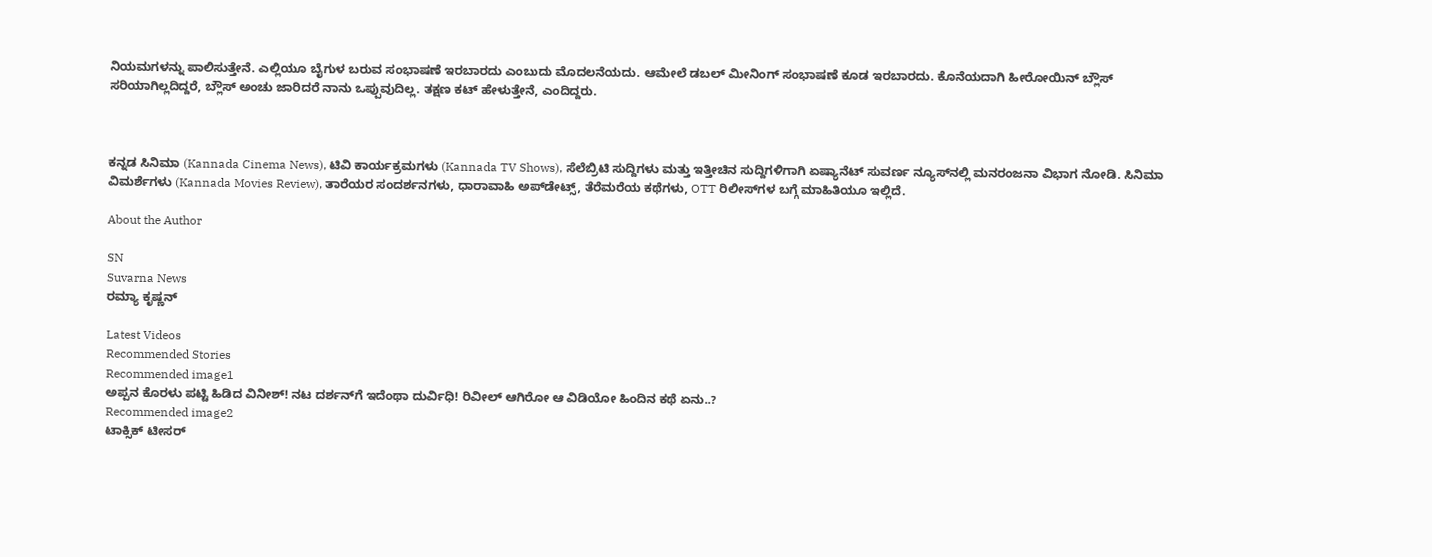ನಿಯಮಗಳನ್ನು ಪಾಲಿಸುತ್ತೇನೆ. ಎಲ್ಲಿಯೂ ಬೈಗುಳ ಬರುವ ಸಂಭಾಷಣೆ ಇರಬಾರದು ಎಂಬುದು ಮೊದಲನೆಯದು. ಆಮೇಲೆ ಡಬಲ್ ಮೀನಿಂಗ್ ಸಂಭಾಷಣೆ ಕೂಡ ಇರಬಾರದು. ಕೊನೆಯದಾಗಿ ಹೀರೋಯಿನ್ ಬ್ಲೌಸ್ ಸರಿಯಾಗಿಲ್ಲದಿದ್ದರೆ, ಬ್ಲೌಸ್ ಅಂಚು ಜಾರಿದರೆ ನಾನು ಒಪ್ಪುವುದಿಲ್ಲ. ತಕ್ಷಣ ಕಟ್ ಹೇಳುತ್ತೇನೆ, ಎಂದಿದ್ದರು.



ಕನ್ನಡ ಸಿನಿಮಾ (Kannada Cinema News), ಟಿವಿ ಕಾರ್ಯಕ್ರಮಗಳು (Kannada TV Shows), ಸೆಲೆಬ್ರಿಟಿ ಸುದ್ದಿಗಳು ಮತ್ತು ಇತ್ತೀಚಿನ ಸುದ್ದಿಗಳಿಗಾಗಿ ಏಷ್ಯಾನೆಟ್ ಸುವರ್ಣ ನ್ಯೂಸ್‌ನಲ್ಲಿ ಮನರಂಜನಾ ವಿಭಾಗ ನೋಡಿ. ಸಿನಿಮಾ ವಿಮರ್ಶೆಗಳು (Kannada Movies Review), ತಾರೆಯರ ಸಂದರ್ಶನಗಳು, ಧಾರಾವಾಹಿ ಅಪ್‌ಡೇಟ್ಸ್‌, ತೆರೆಮರೆಯ ಕಥೆಗಳು, OTT ರಿಲೀಸ್‌ಗಳ ಬಗ್ಗೆ ಮಾಹಿತಿಯೂ ಇಲ್ಲಿದೆ.

About the Author

SN
Suvarna News
ರಮ್ಯಾ ಕೃಷ್ಣನ್

Latest Videos
Recommended Stories
Recommended image1
ಅಪ್ಪನ ಕೊರಳು ಪಟ್ಟಿ ಹಿಡಿದ ವಿನೀಶ್! ನಟ ದರ್ಶನ್‌ಗೆ ಇದೆಂಥಾ ದುರ್ವಿಧಿ! ರಿವೀಲ್ ಆಗಿರೋ ಆ ವಿಡಿಯೋ ಹಿಂದಿನ ಕಥೆ ಏನು..?
Recommended image2
ಟಾಕ್ಸಿಕ್ ಟೀಸರ್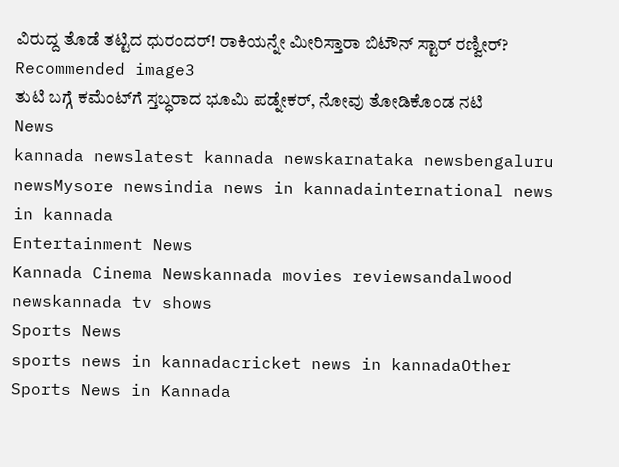ವಿರುದ್ದ ತೊಡೆ ತಟ್ಟಿದ ಧುರಂದರ್! ರಾಕಿಯನ್ನೇ ಮೀರಿಸ್ತಾರಾ ಬಿಟೌನ್ ಸ್ಟಾರ್ ರಣ್ವೀರ್?
Recommended image3
ತುಟಿ ಬಗ್ಗೆ ಕಮೆಂಟ್‌ಗೆ ಸ್ತಬ್ಧರಾದ ಭೂಮಿ ಪಡ್ನೇಕರ್, ನೋವು ತೋಡಿಕೊಂಡ ನಟಿ
News
kannada newslatest kannada newskarnataka newsbengaluru newsMysore newsindia news in kannadainternational news in kannada
Entertainment News
Kannada Cinema Newskannada movies reviewsandalwood newskannada tv shows
Sports News
sports news in kannadacricket news in kannadaOther Sports News in Kannada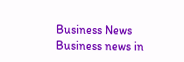Business News
Business news in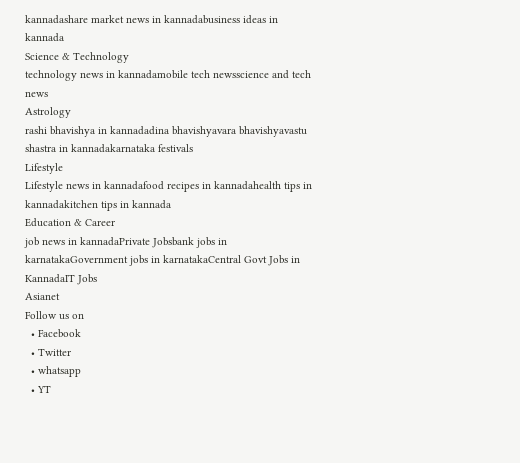kannadashare market news in kannadabusiness ideas in kannada
Science & Technology
technology news in kannadamobile tech newsscience and tech news
Astrology
rashi bhavishya in kannadadina bhavishyavara bhavishyavastu shastra in kannadakarnataka festivals
Lifestyle
Lifestyle news in kannadafood recipes in kannadahealth tips in kannadakitchen tips in kannada
Education & Career
job news in kannadaPrivate Jobsbank jobs in karnatakaGovernment jobs in karnatakaCentral Govt Jobs in KannadaIT Jobs
Asianet
Follow us on
  • Facebook
  • Twitter
  • whatsapp
  • YT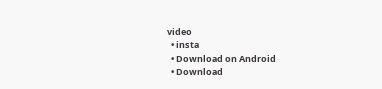video
  • insta
  • Download on Android
  • Download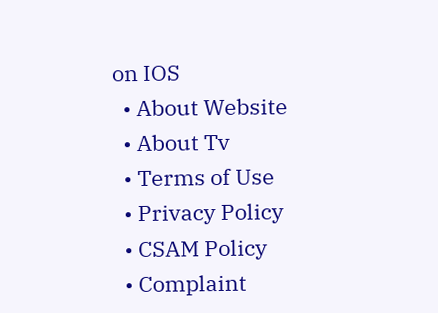on IOS
  • About Website
  • About Tv
  • Terms of Use
  • Privacy Policy
  • CSAM Policy
  • Complaint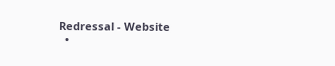Redressal - Website
  •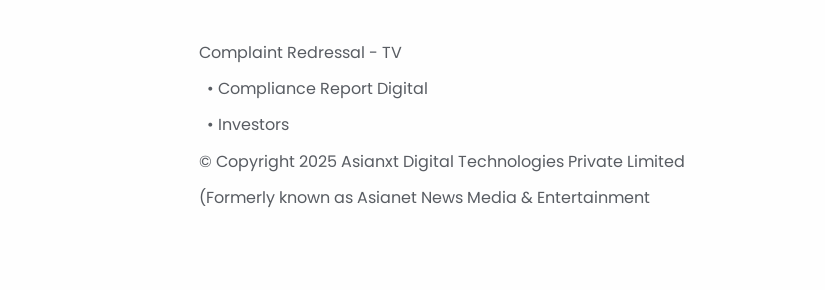Complaint Redressal - TV
  • Compliance Report Digital
  • Investors
© Copyright 2025 Asianxt Digital Technologies Private Limited (Formerly known as Asianet News Media & Entertainment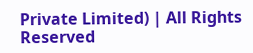Private Limited) | All Rights Reserved